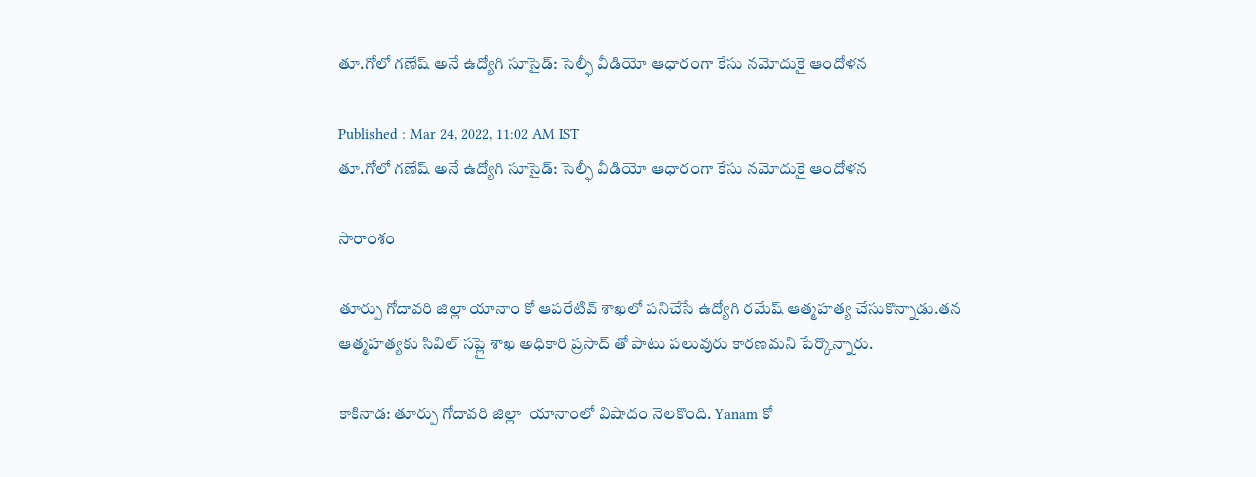తూ.గోలో గణేష్ అనే ఉద్యోగి సూసైడ్: సెల్ఫీ వీడియో ఆధారంగా కేసు నమోదుకై ఆందోళన

Published : Mar 24, 2022, 11:02 AM IST
తూ.గోలో గణేష్ అనే ఉద్యోగి సూసైడ్: సెల్ఫీ వీడియో ఆధారంగా కేసు నమోదుకై ఆందోళన

సారాంశం

తూర్పు గోదావరి జిల్లా యానాం కో ఆపరేటివ్ శాఖలో పనిచేసే ఉద్యోగి రమేష్ ఆత్మహత్య చేసుకొన్నాడు.తన ఆత్మహత్యకు సివిల్ సప్లై శాఖ అధికారి ప్రసాద్ తో పాటు పలువురు కారణమని పేర్కొన్నారు.

కాకినాడ: తూర్పు గోదావరి జిల్లా  యానాంలో విషాదం నెలకొంది. Yanam కో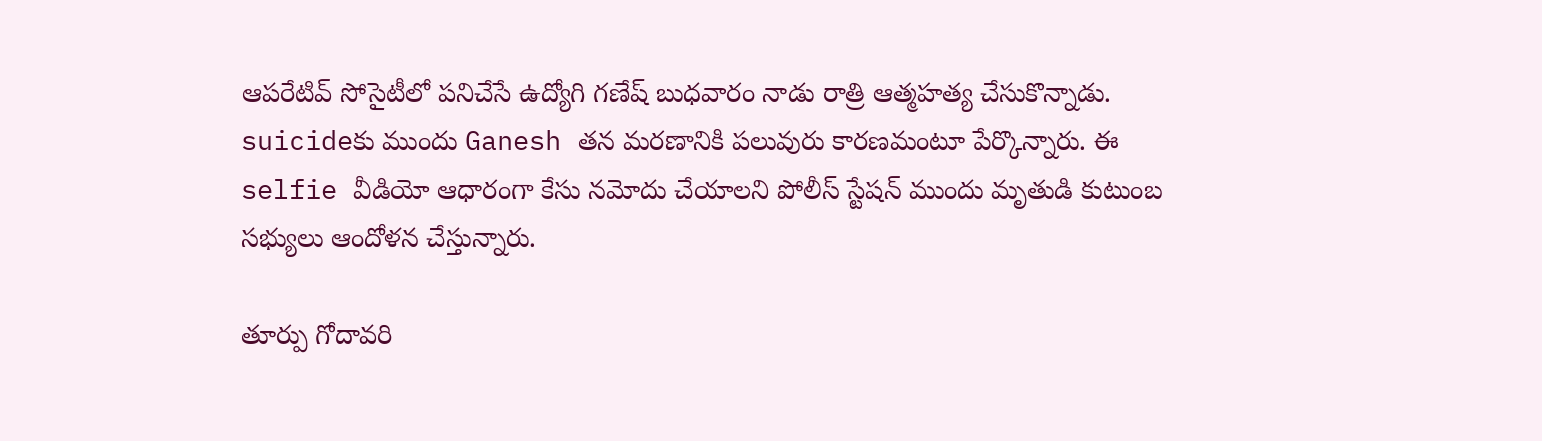ఆపరేటివ్ సోసైటీలో పనిచేసే ఉద్యోగి గణేష్ బుధవారం నాడు రాత్రి ఆత్మహత్య చేసుకొన్నాడు. suicideకు ముందు Ganesh తన మరణానికి పలువురు కారణమంటూ పేర్కొన్నారు. ఈ selfie వీడియో ఆధారంగా కేసు నమోదు చేయాలని పోలీస్ స్టేషన్ ముందు మృతుడి కుటుంబ సభ్యులు ఆందోళన చేస్తున్నారు.

తూర్పు గోదావరి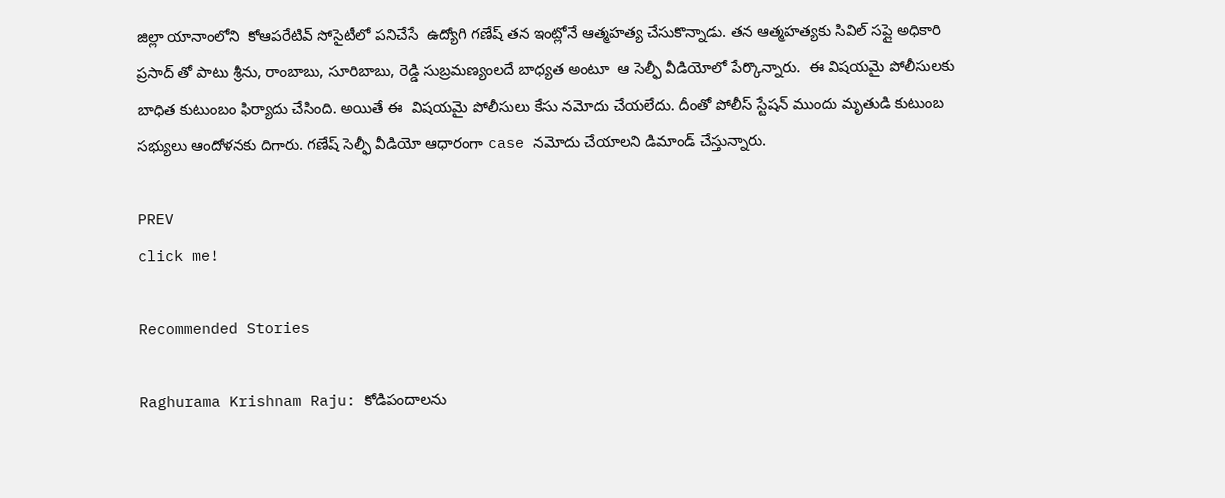జిల్లా యానాంలోని  కోఆపరేటివ్ సోసైటీలో పనిచేసే  ఉద్యోగి గణేష్ తన ఇంట్లోనే ఆత్మహత్య చేసుకొన్నాడు. తన ఆత్మహత్యకు సివిల్ సప్లై అధికారి ప్రసాద్ తో పాటు శ్రీను, రాంబాబు, సూరిబాబు, రెడ్డి సుబ్రమణ్యంలదే బాధ్యత అంటూ  ఆ సెల్ఫీ వీడియోలో పేర్కొన్నారు.  ఈ విషయమై పోలీసులకు బాధిత కుటుంబం ఫిర్యాదు చేసింది. అయితే ఈ  విషయమై పోలీసులు కేసు నమోదు చేయలేదు. దీంతో పోలీస్ స్టేషన్ ముందు మృతుడి కుటుంబ సభ్యులు ఆందోళనకు దిగారు. గణేష్ సెల్ఫీ వీడియో ఆధారంగా case నమోదు చేయాలని డిమాండ్ చేస్తున్నారు.

PREV
click me!

Recommended Stories

Raghurama Krishnam Raju: కోడిపందాలను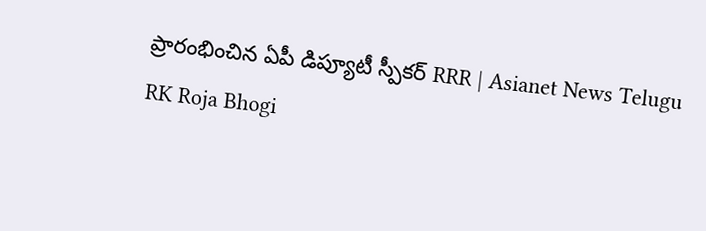ప్రారంభించిన ఏపీ డిప్యూటీ స్పీకర్ RRR | Asianet News Telugu
RK Roja Bhogi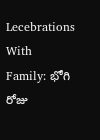Lecebrations With Family: భోగి రోజు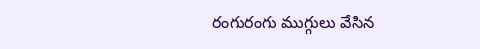రంగురంగు ముగ్గులు వేసిన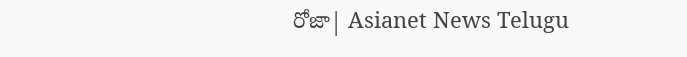రోజా| Asianet News Telugu